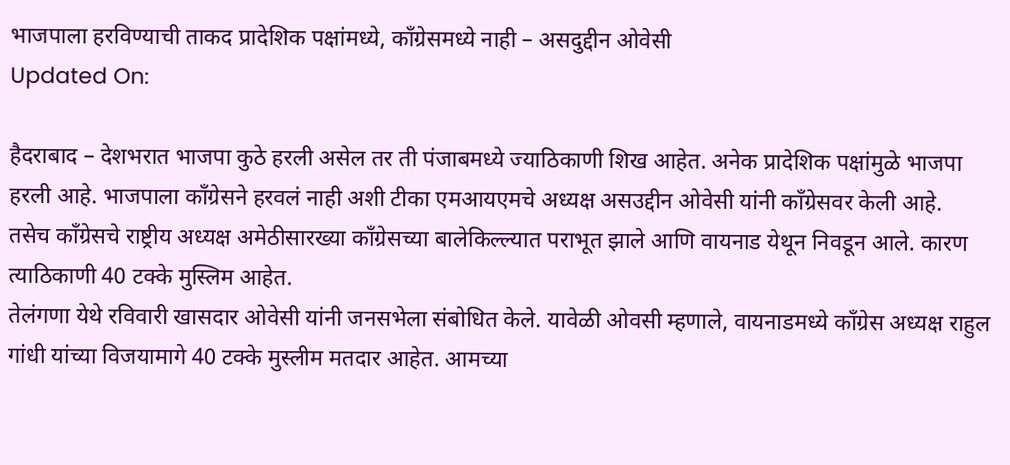भाजपाला हरविण्याची ताकद प्रादेशिक पक्षांमध्ये, काँग्रेसमध्ये नाही – असदुद्दीन ओवेसी
Updated On:

हैदराबाद – देशभरात भाजपा कुठे हरली असेल तर ती पंजाबमध्ये ज्याठिकाणी शिख आहेत. अनेक प्रादेशिक पक्षांमुळे भाजपा हरली आहे. भाजपाला काँग्रेसने हरवलं नाही अशी टीका एमआयएमचे अध्यक्ष असउद्दीन ओवेसी यांनी काँग्रेसवर केली आहे.
तसेच काँग्रेसचे राष्ट्रीय अध्यक्ष अमेठीसारख्या काँग्रेसच्या बालेकिल्ल्यात पराभूत झाले आणि वायनाड येथून निवडून आले. कारण त्याठिकाणी 40 टक्के मुस्लिम आहेत.
तेलंगणा येथे रविवारी खासदार ओवेसी यांनी जनसभेला संबोधित केले. यावेळी ओवसी म्हणाले, वायनाडमध्ये कॉंग्रेस अध्यक्ष राहुल गांधी यांच्या विजयामागे 40 टक्के मुस्लीम मतदार आहेत. आमच्या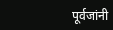पूर्वजांनी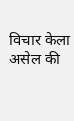विचार केला असेल की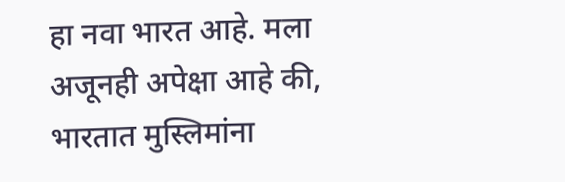हा नवा भारत आहे. मला अजूनही अपेक्षा आहे की, भारतात मुस्लिमांना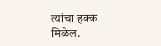त्यांचा हक्क मिळेल.